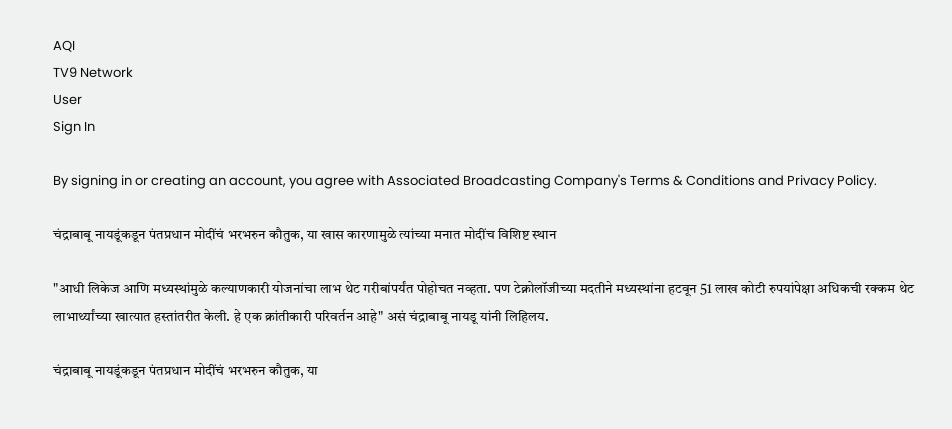AQI
TV9 Network
User
Sign In

By signing in or creating an account, you agree with Associated Broadcasting Company's Terms & Conditions and Privacy Policy.

चंद्राबाबू नायडूंकडून पंतप्रधान मोदींचं भरभरुन कौतुक, या खास कारणामुळे त्यांच्या मनात मोदींच विशिष्ट स्थान

"आधी लिकेज आणि मध्यस्थांमुळे कल्याणकारी योजनांचा लाभ थेट गरीबांपर्यंत पोहोचत नव्हता. पण टेक्नोलॉजीच्या मदतीने मध्यस्थांना हटवून 51 लाख कोटी रुपयांपेक्षा अधिकची रक्कम थेट लाभार्थ्यांच्या खात्यात हस्तांतरीत केली. हे एक क्रांतीकारी परिवर्तन आहे" असं चंद्राबाबू नायडू यांनी लिहिलय.

चंद्राबाबू नायडूंकडून पंतप्रधान मोदींचं भरभरुन कौतुक, या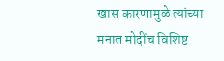खास कारणामुळे त्यांच्या मनात मोदींच विशिष्ट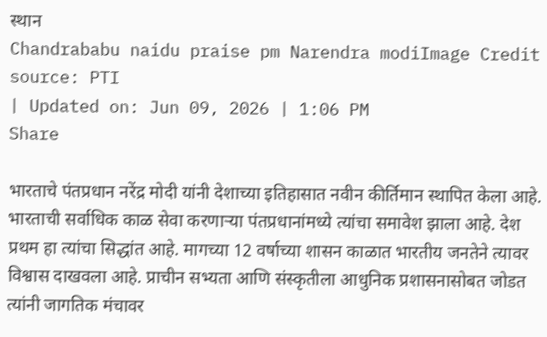स्थान
Chandrababu naidu praise pm Narendra modiImage Credit source: PTI
| Updated on: Jun 09, 2026 | 1:06 PM
Share

भारताचे पंतप्रधान नरेंद्र मोदी यांनी देशाच्या इतिहासात नवीन कीर्तिमान स्थापित केला आहे. भारताची सर्वाधिक काळ सेवा करणाऱ्या पंतप्रधानांमध्ये त्यांचा समावेश झाला आहे. देश प्रथम हा त्यांचा सिद्धांत आहे. मागच्या 12 वर्षाच्या शासन काळात भारतीय जनतेने त्यावर विश्वास दाखवला आहे. प्राचीन सभ्यता आणि संस्कृतीला आधुनिक प्रशासनासोबत जोडत त्यांनी जागतिक मंचावर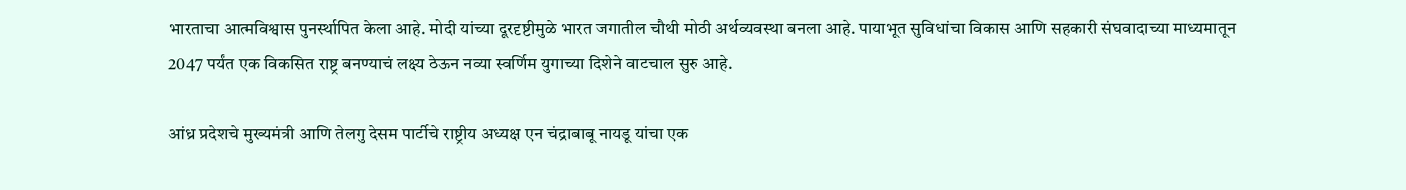भारताचा आत्मविश्वास पुनर्स्थापित केला आहे. मोदी यांच्या दूरदृष्टीमुळे भारत जगातील चौथी मोठी अर्थव्यवस्था बनला आहे. पायाभूत सुविधांचा विकास आणि सहकारी संघवादाच्या माध्यमातून 2047 पर्यंत एक विकसित राष्ट्र बनण्याचं लक्ष्य ठेऊन नव्या स्वर्णिम युगाच्या दिशेने वाटचाल सुरु आहे.

आंध्र प्रदेशचे मुख्यमंत्री आणि तेलगु देसम पार्टीचे राष्ट्रीय अध्यक्ष एन चंद्राबाबू नायडू यांचा एक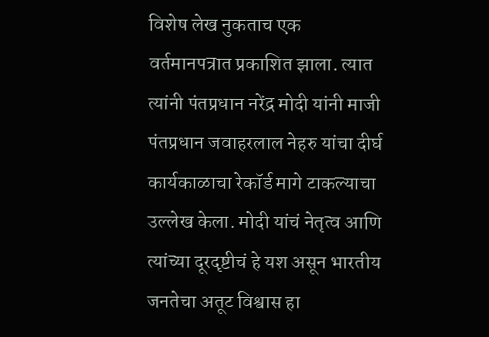विशेष लेख नुकताच एक वर्तमानपत्रात प्रकाशित झाला. त्यात त्यांनी पंतप्रधान नरेंद्र मोदी यांनी माजी पंतप्रधान जवाहरलाल नेहरु यांचा दीर्घ कार्यकाळाचा रेकॉर्ड मागे टाकल्याचा उल्लेख केला. मोदी यांचं नेतृत्व आणि त्यांच्या दूरदृष्टीचं हे यश असून भारतीय जनतेचा अतूट विश्वास हा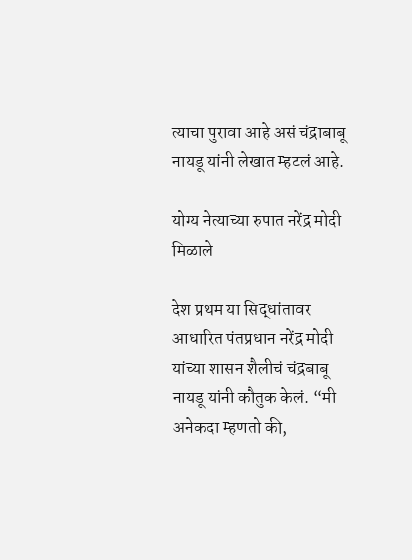त्याचा पुरावा आहे असं चंद्राबाबू नायडू यांनी लेखात म्हटलं आहे.

योग्य नेत्याच्या रुपात नरेंद्र मोदी मिळाले

देश प्रथम या सिद्धांतावर आधारित पंतप्रधान नरेंद्र मोदी यांच्या शासन शैलीचं चंद्रबाबू नायडू यांनी कौतुक केलं. “मी अनेकदा म्हणतो की,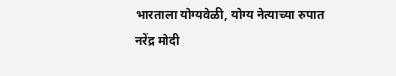भारताला योग्यवेळी, योग्य नेत्याच्या रुपात नरेंद्र मोदी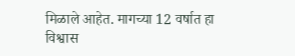मिळाले आहेत. मागच्या 12 वर्षात हा विश्वास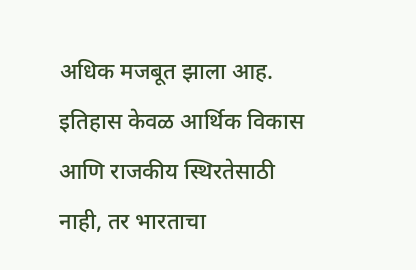अधिक मजबूत झाला आह. इतिहास केवळ आर्थिक विकास आणि राजकीय स्थिरतेसाठी नाही, तर भारताचा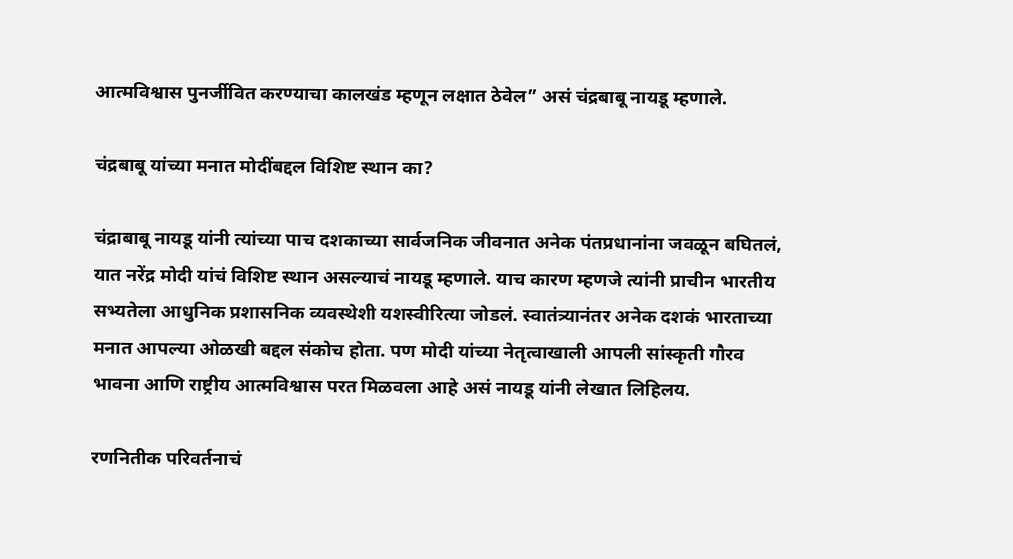आत्मविश्वास पुनर्जीवित करण्याचा कालखंड म्हणून लक्षात ठेवेल” असं चंद्रबाबू नायडू म्हणाले.

चंद्रबाबू यांच्या मनात मोदींबद्दल विशिष्ट स्थान का?

चंद्राबाबू नायडू यांनी त्यांच्या पाच दशकाच्या सार्वजनिक जीवनात अनेक पंतप्रधानांना जवळून बघितलं, यात नरेंद्र मोदी यांचं विशिष्ट स्थान असल्याचं नायडू म्हणाले. याच कारण म्हणजे त्यांनी प्राचीन भारतीय सभ्यतेला आधुनिक प्रशासनिक व्यवस्थेशी यशस्वीरित्या जोडलं. स्वातंत्र्यानंतर अनेक दशकं भारताच्या मनात आपल्या ओळखी बद्दल संकोच होता. पण मोदी यांच्या नेतृत्वाखाली आपली सांस्कृती गौरव भावना आणि राष्ट्रीय आत्मविश्वास परत मिळवला आहे असं नायडू यांनी लेखात लिहिलय.

रणनितीक परिवर्तनाचं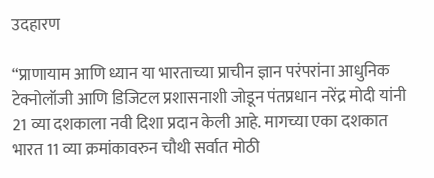उदहारण

“प्राणायाम आणि ध्यान या भारताच्या प्राचीन ज्ञान परंपरांना आधुनिक टेक्नोलॉजी आणि डिजिटल प्रशासनाशी जोडून पंतप्रधान नरेंद्र मोदी यांनी 21 व्या दशकाला नवी दिशा प्रदान केली आहे. मागच्या एका दशकात भारत 11 व्या क्रमांकावरुन चौथी सर्वात मोठी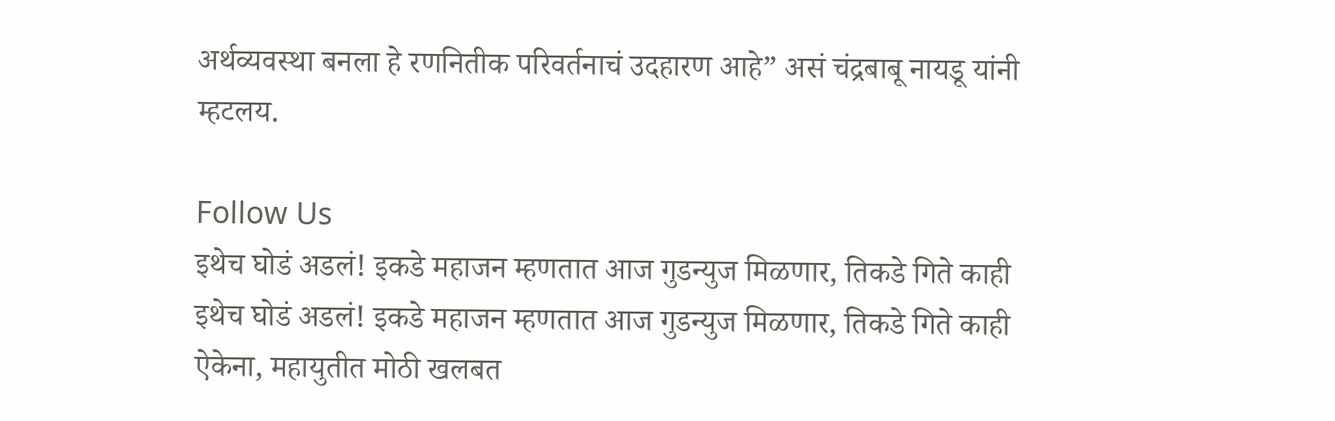अर्थव्यवस्था बनला हे रणनितीक परिवर्तनाचं उदहारण आहे” असं चंद्रबाबू नायडू यांनी म्हटलय.

Follow Us
इथेच घोडं अडलं! इकडे महाजन म्हणतात आज गुडन्युज मिळणार, तिकडे गिते काही
इथेच घोडं अडलं! इकडे महाजन म्हणतात आज गुडन्युज मिळणार, तिकडे गिते काही ऐकेना, महायुतीत मोठी खलबत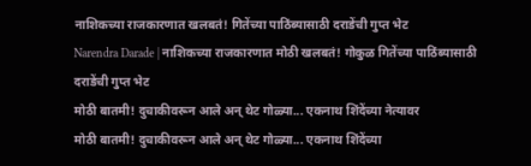नाशिकच्या राजकारणात खलबतं! गितेंच्या पाठिंब्यासाठी दराडेंची गुप्त भेट
Narendra Darade | नाशिकच्या राजकारणात मोठी खलबतं! गोकुळ गितेंच्या पाठिंब्यासाठी दराडेंची गुप्त भेट
मोठी बातमी! दुचाकीवरून आले अन् थेट गोळ्या... एकनाथ शिंदेंच्या नेत्यावर
मोठी बातमी! दुचाकीवरून आले अन् थेट गोळ्या... एकनाथ शिंदेंच्या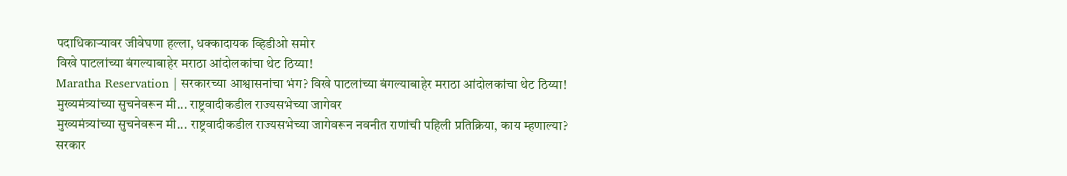पदाधिकाऱ्यावर जीवेघणा हल्ला, धक्कादायक व्हिडीओ समोर
विखे पाटलांच्या बंगल्याबाहेर मराठा आंदोलकांचा थेट ठिय्या!
Maratha Reservation | सरकारच्या आश्वासनांचा भंग? विखे पाटलांच्या बंगल्याबाहेर मराठा आंदोलकांचा थेट ठिय्या!
मुख्यमंत्र्यांच्या सुचनेवरून मी... राष्ट्रवादीकडील राज्यसभेच्या जागेवर
मुख्यमंत्र्यांच्या सुचनेवरून मी... राष्ट्रवादीकडील राज्यसभेच्या जागेवरून नवनीत राणांची पहिली प्रतिक्रिया, काय म्हणाल्या?
सरकार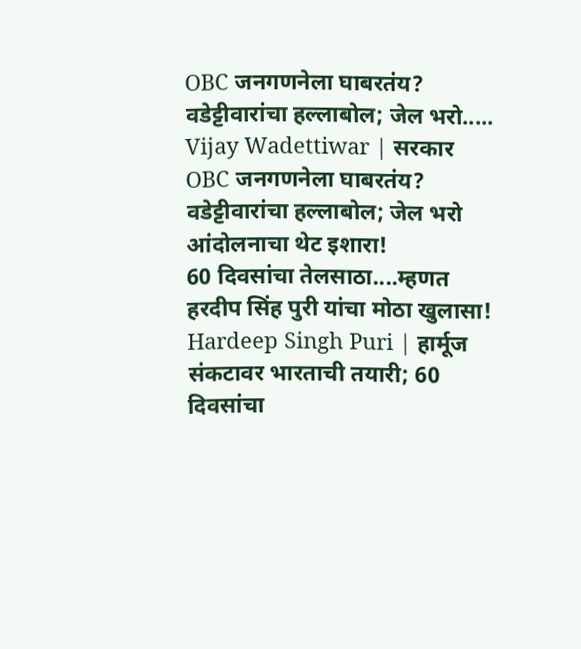OBC जनगणनेला घाबरतंय? वडेट्टीवारांचा हल्लाबोल; जेल भरो.....
Vijay Wadettiwar | सरकार OBC जनगणनेला घाबरतंय? वडेट्टीवारांचा हल्लाबोल; जेल भरो आंदोलनाचा थेट इशारा!
60 दिवसांचा तेलसाठा....म्हणत हरदीप सिंह पुरी यांचा मोठा खुलासा!
Hardeep Singh Puri | हार्मूज संकटावर भारताची तयारी; 60 दिवसांचा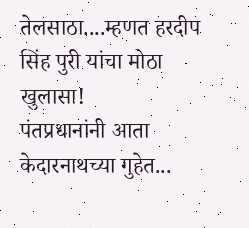तेलसाठा....म्हणत हरदीप सिंह पुरी यांचा मोठा खुलासा!
पंतप्रधानांनी आता केदारनाथच्या गुहेत...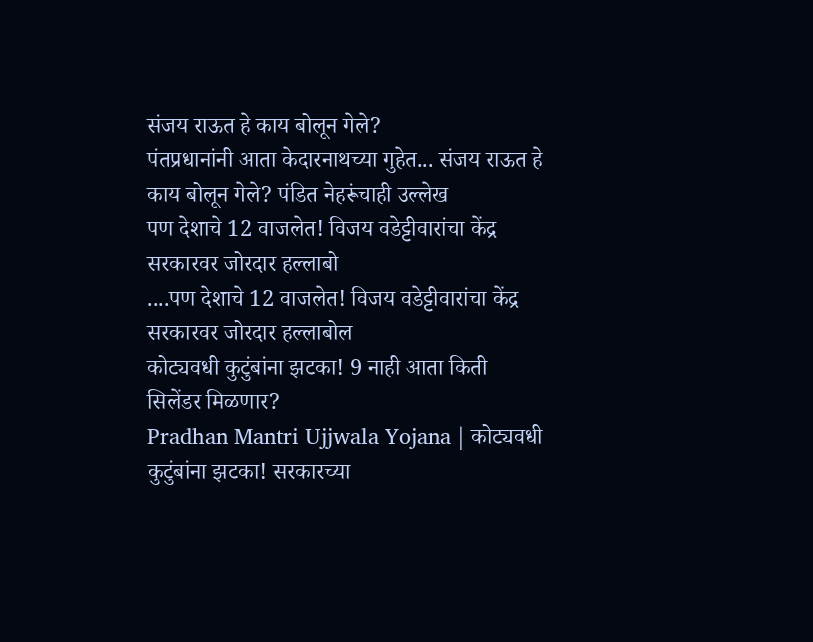संजय राऊत हे काय बोलून गेले?
पंतप्रधानांनी आता केदारनाथच्या गुहेत... संजय राऊत हे काय बोलून गेले? पंडित नेहरूंचाही उल्लेख
पण देशाचे 12 वाजलेत! विजय वडेट्टीवारांचा केंद्र सरकारवर जोरदार हल्लाबो
....पण देशाचे 12 वाजलेत! विजय वडेट्टीवारांचा केंद्र सरकारवर जोरदार हल्लाबोल
कोट्यवधी कुटुंबांना झटका! 9 नाही आता किती सिलेंडर मिळणार?
Pradhan Mantri Ujjwala Yojana | कोट्यवधी कुटुंबांना झटका! सरकारच्या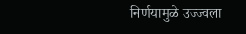निर्णयामुळे उज्ज्वला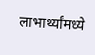लाभार्थ्यांमध्ये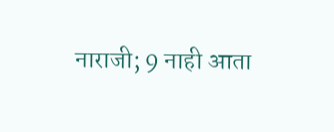नाराजी; 9 नाही आता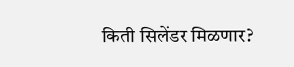किती सिलेंडर मिळणार?